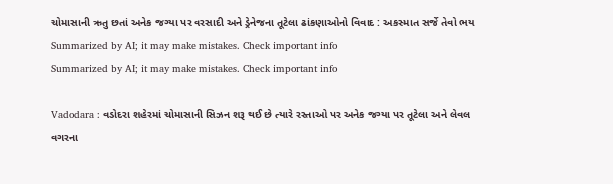ચોમાસાની ઋતુ છતાં અનેક જગ્યા પર વરસાદી અને ડ્રેનેજના તૂટેલા ઢાંકણાઓનો વિવાદ : અકસ્માત સર્જે તેવો ભય
Summarized by AI; it may make mistakes. Check important info
Summarized by AI; it may make mistakes. Check important info

Vadodara : વડોદરા શહેરમાં ચોમાસાની સિઝન શરૂ થઈ છે ત્યારે રસ્તાઓ પર અનેક જગ્યા પર તૂટેલા અને લેવલ વગરના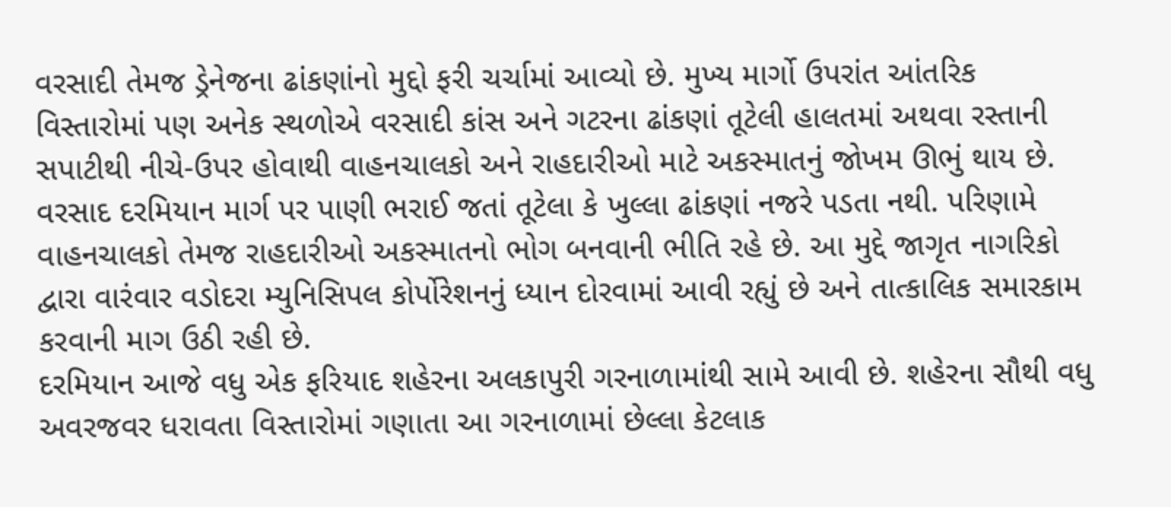વરસાદી તેમજ ડ્રેનેજના ઢાંકણાંનો મુદ્દો ફરી ચર્ચામાં આવ્યો છે. મુખ્ય માર્ગો ઉપરાંત આંતરિક વિસ્તારોમાં પણ અનેક સ્થળોએ વરસાદી કાંસ અને ગટરના ઢાંકણાં તૂટેલી હાલતમાં અથવા રસ્તાની સપાટીથી નીચે-ઉપર હોવાથી વાહનચાલકો અને રાહદારીઓ માટે અકસ્માતનું જોખમ ઊભું થાય છે.
વરસાદ દરમિયાન માર્ગ પર પાણી ભરાઈ જતાં તૂટેલા કે ખુલ્લા ઢાંકણાં નજરે પડતા નથી. પરિણામે વાહનચાલકો તેમજ રાહદારીઓ અકસ્માતનો ભોગ બનવાની ભીતિ રહે છે. આ મુદ્દે જાગૃત નાગરિકો દ્વારા વારંવાર વડોદરા મ્યુનિસિપલ કોર્પોરેશનનું ધ્યાન દોરવામાં આવી રહ્યું છે અને તાત્કાલિક સમારકામ કરવાની માગ ઉઠી રહી છે.
દરમિયાન આજે વધુ એક ફરિયાદ શહેરના અલકાપુરી ગરનાળામાંથી સામે આવી છે. શહેરના સૌથી વધુ અવરજવર ધરાવતા વિસ્તારોમાં ગણાતા આ ગરનાળામાં છેલ્લા કેટલાક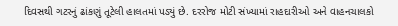દિવસથી ગટરનું ઢાંકણું તૂટેલી હાલતમાં પડ્યું છે. દરરોજ મોટી સંખ્યામાં રાહદારીઓ અને વાહનચાલકો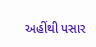અહીંથી પસાર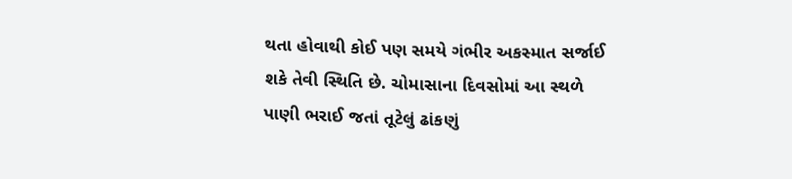થતા હોવાથી કોઈ પણ સમયે ગંભીર અકસ્માત સર્જાઈ શકે તેવી સ્થિતિ છે. ચોમાસાના દિવસોમાં આ સ્થળે પાણી ભરાઈ જતાં તૂટેલું ઢાંકણું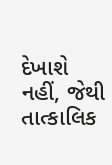દેખાશે નહીં, જેથી તાત્કાલિક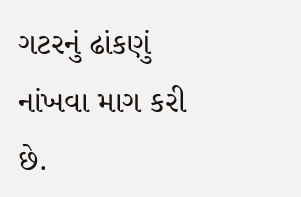ગટરનું ઢાંકણું નાંખવા માગ કરી છે.